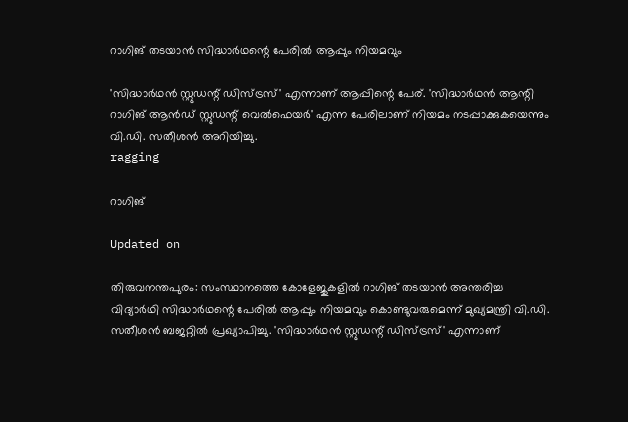റാഗിങ് തടയാന്‍ സിദ്ധാര്‍ഥന്റെ പേരില്‍ ആപ്പും നിയമവും

'സിദ്ധാര്‍ഥന്‍ സ്റ്റുഡന്റ് ഡിസ്ട്രസ്' എന്നാണ് ആപ്പിന്റെ പേര്. 'സിദ്ധാര്‍ഥന്‍ ആന്റി റാഗിങ് ആന്‍ഡ് സ്റ്റുഡന്റ് വെല്‍ഫെയര്‍' എന്ന പേരിലാണ് നിയമം നടപ്പാക്കുകയെന്നും വി.ഡി. സതീശന്‍ അറിയിച്ചു.
ragging

റാഗിങ്

Updated on

തിരുവനന്തപുരം: സംസ്ഥാനത്തെ കോളേജുകളില്‍ റാഗിങ് തടയാന്‍ അന്തരിച്ച വിദ്യാര്‍ഥി സിദ്ധാര്‍ഥന്റെ പേരില്‍ ആപ്പും നിയമവും കൊണ്ടുവരുമെന്ന് മുഖ്യമന്ത്രി വി.ഡി. സതീശന്‍ ബജറ്റില്‍ പ്രഖ്യാപിച്ചു. 'സിദ്ധാര്‍ഥന്‍ സ്റ്റുഡന്റ് ഡിസ്ട്രസ്' എന്നാണ്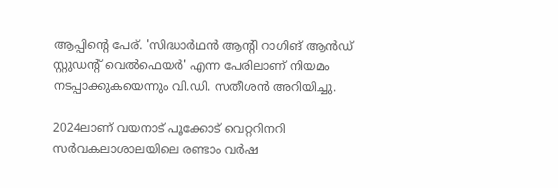ആപ്പിന്റെ പേര്. 'സിദ്ധാര്‍ഥന്‍ ആന്റി റാഗിങ് ആന്‍ഡ് സ്റ്റുഡന്റ് വെല്‍ഫെയര്‍' എന്ന പേരിലാണ് നിയമം നടപ്പാക്കുകയെന്നും വി.ഡി. സതീശന്‍ അറിയിച്ചു.

2024ലാണ് വയനാട് പൂക്കോട് വെറ്ററിനറി സര്‍വകലാശാലയിലെ രണ്ടാം വര്‍ഷ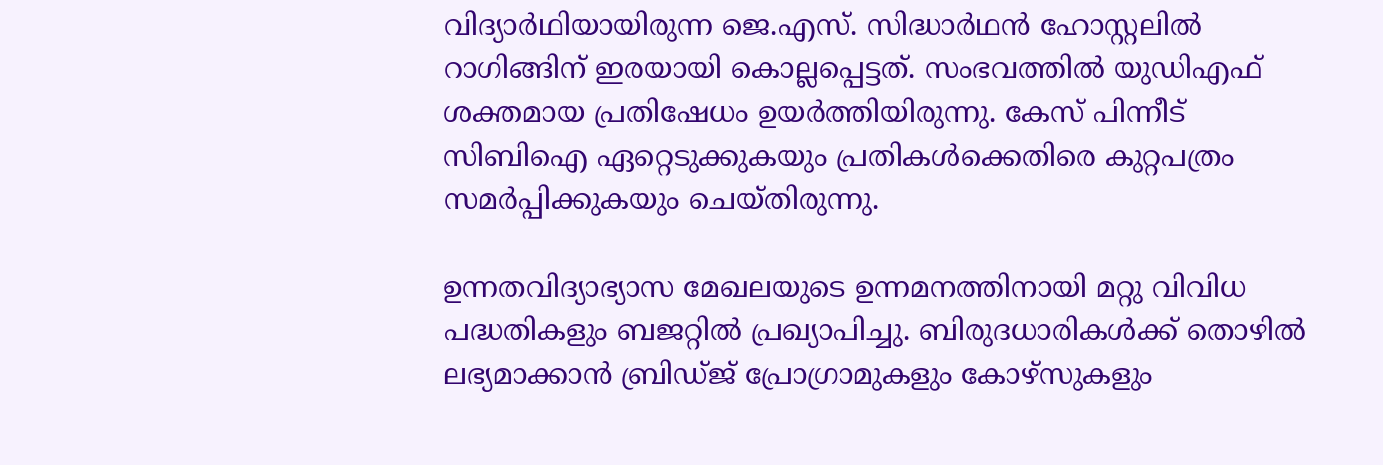വിദ്യാര്‍ഥിയായിരുന്ന ജെ.എസ്. സിദ്ധാര്‍ഥന്‍ ഹോസ്റ്റലില്‍ റാഗിങ്ങിന് ഇരയായി കൊല്ലപ്പെട്ടത്. സംഭവത്തില്‍ യുഡിഎഫ് ശക്തമായ പ്രതിഷേധം ഉയര്‍ത്തിയിരുന്നു. കേസ് പിന്നീട് സിബിഐ ഏറ്റെടുക്കുകയും പ്രതികള്‍ക്കെതിരെ കുറ്റപത്രം സമര്‍പ്പിക്കുകയും ചെയ്തിരുന്നു.

ഉന്നതവിദ്യാഭ്യാസ മേഖലയുടെ ഉന്നമനത്തിനായി മറ്റു വിവിധ പദ്ധതികളും ബജറ്റില്‍ പ്രഖ്യാപിച്ചു. ബിരുദധാരികള്‍ക്ക് തൊഴില്‍ ലഭ്യമാക്കാന്‍ ബ്രിഡ്ജ് പ്രോഗ്രാമുകളും കോഴ്‌സുകളും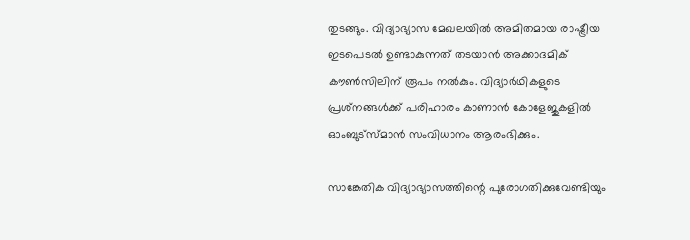തുടങ്ങും. വിദ്യാഭ്യാസ മേഖലയില്‍ അമിതമായ രാഷ്ട്രീയ ഇടപെടല്‍ ഉണ്ടാകുന്നത് തടയാന്‍ അക്കാദമിക് കൗണ്‍സിലിന് രൂപം നല്‍കും. വിദ്യാര്‍ഥികളുടെ പ്രശ്‌നങ്ങള്‍ക്ക് പരിഹാരം കാണാന്‍ കോളേജുകളില്‍ ഓംബുട്‌സ്മാന്‍ സംവിധാനം ആരംഭിക്കും.

സാങ്കേതിക വിദ്യാഭ്യാസത്തിന്റെ പുരോഗതിക്കുവേണ്ടിയും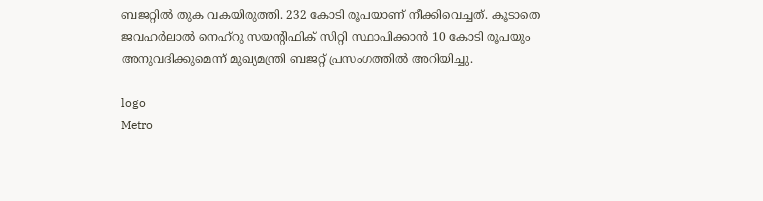ബജറ്റില്‍ തുക വകയിരുത്തി. 232 കോടി രൂപയാണ് നീക്കിവെച്ചത്. കൂടാതെ ജവഹര്‍ലാല്‍ നെഹ്‌റു സയന്റിഫിക് സിറ്റി സ്ഥാപിക്കാന്‍ 10 കോടി രൂപയും അനുവദിക്കുമെന്ന് മുഖ്യമന്ത്രി ബജറ്റ് പ്രസംഗത്തില്‍ അറിയിച്ചു.

logo
Metro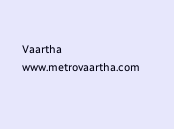Vaartha
www.metrovaartha.com